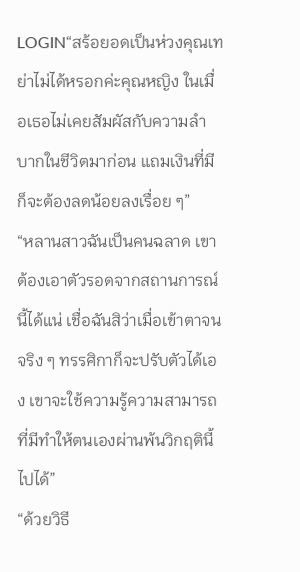LOGIN“สร้อยอดเป็นห่วงคุณเทย่าไม่ได้หรอกค่ะคุณหญิง ในเมื่อเธอไม่เคยสัมผัสกับความลำบากในชีวิตมาก่อน แถมเงินที่มีก็จะต้องลดน้อยลงเรื่อย ๆ”
“หลานสาวฉันเป็นคนฉลาด เขาต้องเอาตัวรอดจากสถานการณ์นี้ได้แน่ เชื่อฉันสิว่าเมื่อเข้าตาจนจริง ๆ ทรรศิกาก็จะปรับตัวได้เอง เขาจะใช้ความรู้ความสามารถที่มีทำให้ตนเองผ่านพ้นวิกฤตินี้ไปได้”
“ด้วยวิธี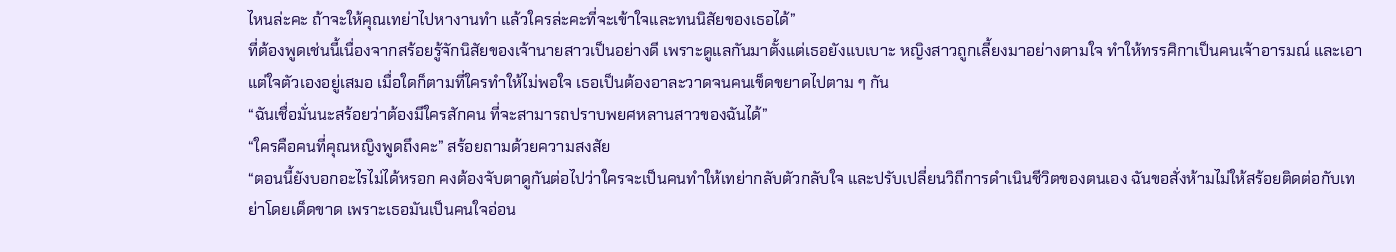ไหนล่ะคะ ถ้าจะให้คุณเทย่าไปหางานทำ แล้วใครล่ะคะที่จะเข้าใจและทนนิสัยของเธอได้”
ที่ต้องพูดเช่นนี้เนื่องจากสร้อยรู้จักนิสัยของเจ้านายสาวเป็นอย่างดี เพราะดูแลกันมาตั้งแต่เธอยังแบเบาะ หญิงสาวถูกเลี้ยงมาอย่างตามใจ ทำให้ทรรศิกาเป็นคนเจ้าอารมณ์ และเอาแต่ใจตัวเองอยู่เสมอ เมื่อใดก็ตามที่ใครทำให้ไม่พอใจ เธอเป็นต้องอาละวาดจนคนเข็ดขยาดไปตาม ๆ กัน
“ฉันเชื่อมั่นนะสร้อยว่าต้องมีใครสักคน ที่จะสามารถปราบพยศหลานสาวของฉันได้”
“ใครคือคนที่คุณหญิงพูดถึงคะ” สร้อยถามด้วยความสงสัย
“ตอนนี้ยังบอกอะไรไม่ได้หรอก คงต้องจับตาดูกันต่อไปว่าใครจะเป็นคนทำให้เทย่ากลับตัวกลับใจ และปรับเปลี่ยนวิถีการดำเนินชีวิตของตนเอง ฉันขอสั่งห้ามไม่ให้สร้อยติดต่อกับเทย่าโดยเด็ดขาด เพราะเธอมันเป็นคนใจอ่อน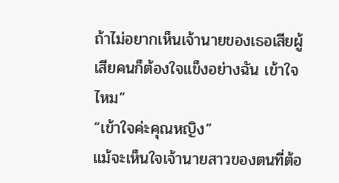ถ้าไม่อยากเห็นเจ้านายของเธอเสียผู้เสียคนก็ต้องใจแข็งอย่างฉัน เข้าใจไหม”
“เข้าใจค่ะคุณหญิง”
แม้จะเห็นใจเจ้านายสาวของตนที่ต้อ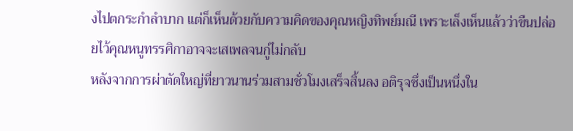งไปตกระกำลำบาก แต่ก็เห็นด้วยกับความคิดของคุณหญิงทิพย์มณี เพราะเล็งเห็นแล้วว่าขืนปล่อยไว้คุณหนูทรรศิกาอาจจะเสเพลจนกู่ไม่กลับ
หลังจากการผ่าตัดใหญ่ที่ยาวนานร่วมสามชั่วโมงเสร็จสิ้นลง อติรุจซึ่งเป็นหนึ่งใน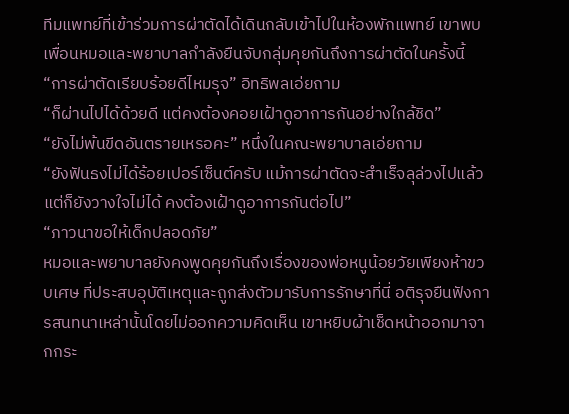ทีมแพทย์ที่เข้าร่วมการผ่าตัดได้เดินกลับเข้าไปในห้องพักแพทย์ เขาพบเพื่อนหมอและพยาบาลกำลังยืนจับกลุ่มคุยกันถึงการผ่าตัดในครั้งนี้
“การผ่าตัดเรียบร้อยดีไหมรุจ” อิทธิพลเอ่ยถาม
“ก็ผ่านไปได้ด้วยดี แต่คงต้องคอยเฝ้าดูอาการกันอย่างใกล้ชิด”
“ยังไม่พ้นขีดอันตรายเหรอคะ” หนึ่งในคณะพยาบาลเอ่ยถาม
“ยังฟันธงไม่ได้ร้อยเปอร์เซ็นต์ครับ แม้การผ่าตัดจะสำเร็จลุล่วงไปแล้วแต่ก็ยังวางใจไม่ได้ คงต้องเฝ้าดูอาการกันต่อไป”
“ภาวนาขอให้เด็กปลอดภัย”
หมอและพยาบาลยังคงพูดคุยกันถึงเรื่องของพ่อหนูน้อยวัยเพียงห้าขวบเศษ ที่ประสบอุบัติเหตุและถูกส่งตัวมารับการรักษาที่นี่ อติรุจยืนฟังการสนทนาเหล่านั้นโดยไม่ออกความคิดเห็น เขาหยิบผ้าเช็ดหน้าออกมาจากกระ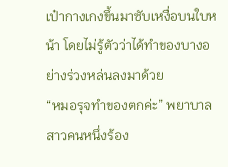เป๋ากางเกงขึ้นมาซับเหงื่อบนใบหน้า โดยไม่รู้ตัวว่าได้ทำของบางอย่างร่วงหล่นลงมาด้วย
“หมอรุจทำของตกค่ะ” พยาบาลสาวคนหนึ่งร้อง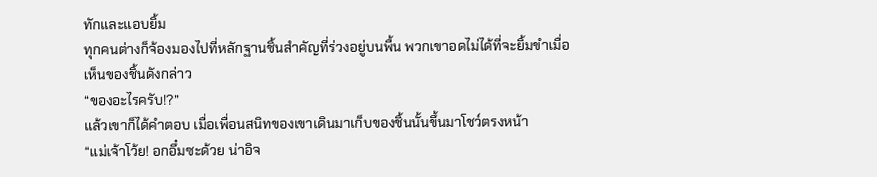ทักและแอบยิ้ม
ทุกคนต่างก็จ้องมองไปที่หลักฐานชิ้นสำคัญที่ร่วงอยู่บนพื้น พวกเขาอดไม่ได้ที่จะยิ้มขำเมื่อเห็นของชิ้นดังกล่าว
“ของอะไรครับ!?”
แล้วเขาก็ได้คำตอบ เมื่อเพื่อนสนิทของเขาเดินมาเก็บของชิ้นนั้นขึ้นมาโชว์ตรงหน้า
“แม่เจ้าโว้ย! อกอึ๋มซะด้วย น่าอิจ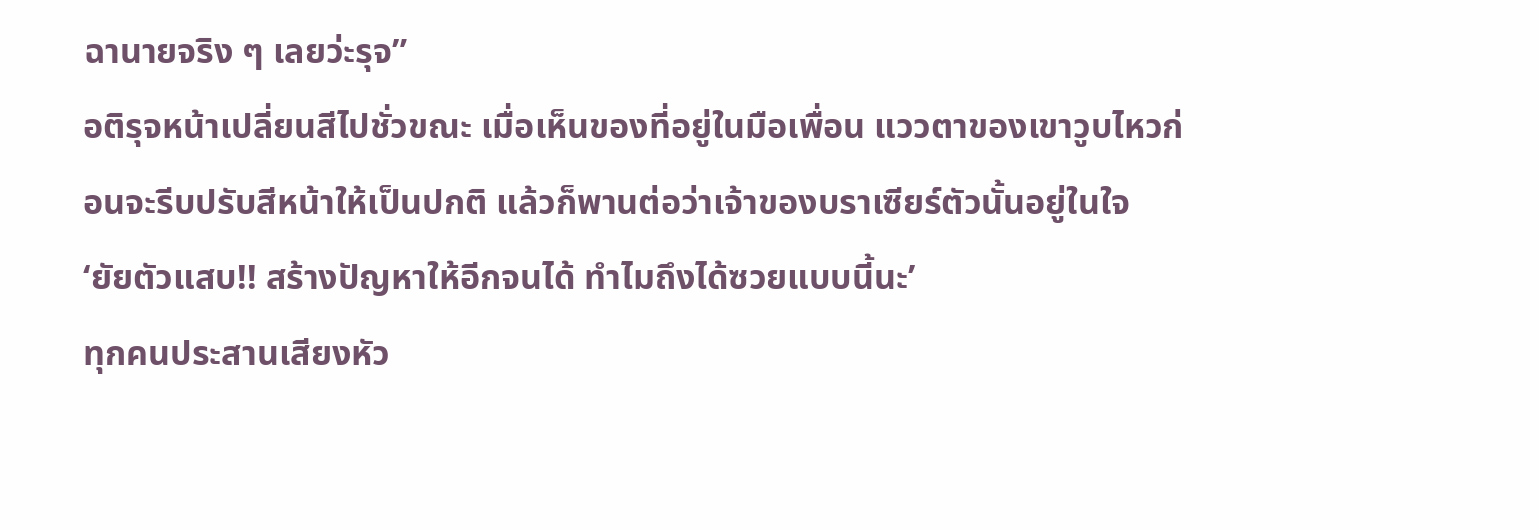ฉานายจริง ๆ เลยว่ะรุจ”
อติรุจหน้าเปลี่ยนสีไปชั่วขณะ เมื่อเห็นของที่อยู่ในมือเพื่อน แววตาของเขาวูบไหวก่อนจะรีบปรับสีหน้าให้เป็นปกติ แล้วก็พานต่อว่าเจ้าของบราเซียร์ตัวนั้นอยู่ในใจ
‘ยัยตัวแสบ!! สร้างปัญหาให้อีกจนได้ ทำไมถึงได้ซวยแบบนี้นะ’
ทุกคนประสานเสียงหัว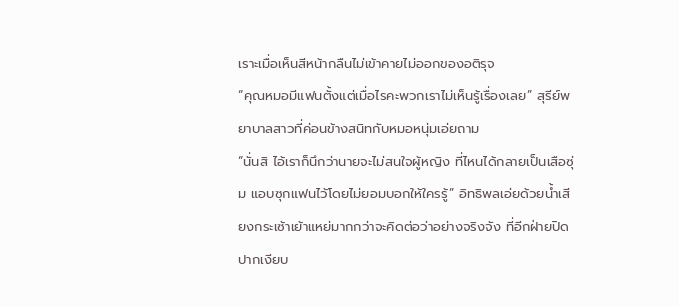เราะเมื่อเห็นสีหน้ากลืนไม่เข้าคายไม่ออกของอติรุจ
“คุณหมอมีแฟนตั้งแต่เมื่อไรคะพวกเราไม่เห็นรู้เรื่องเลย” สุรีย์พยาบาลสาวที่ค่อนข้างสนิทกับหมอหนุ่มเอ่ยถาม
“นั่นสิ ไอ้เราก็นึกว่านายจะไม่สนใจผู้หญิง ที่ไหนได้กลายเป็นเสือซุ่ม แอบซุกแฟนไว้โดยไม่ยอมบอกให้ใครรู้” อิทธิพลเอ่ยด้วยน้ำเสียงกระเซ้าเย้าแหย่มากกว่าจะคิดต่อว่าอย่างจริงจัง ที่อีกฝ่ายปิดปากเงียบ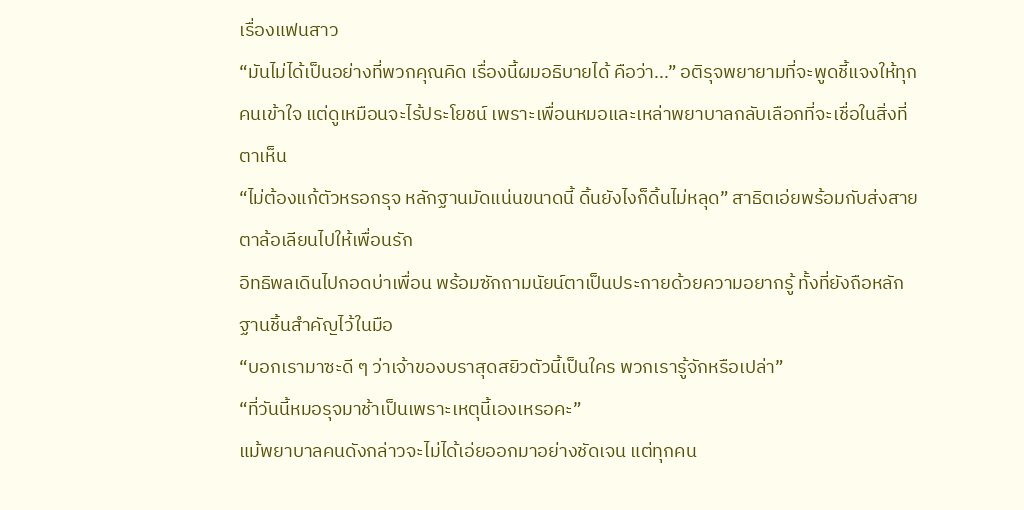เรื่องแฟนสาว
“มันไม่ได้เป็นอย่างที่พวกคุณคิด เรื่องนี้ผมอธิบายได้ คือว่า...” อติรุจพยายามที่จะพูดชี้แจงให้ทุกคนเข้าใจ แต่ดูเหมือนจะไร้ประโยชน์ เพราะเพื่อนหมอและเหล่าพยาบาลกลับเลือกที่จะเชื่อในสิ่งที่ตาเห็น
“ไม่ต้องแก้ตัวหรอกรุจ หลักฐานมัดแน่นขนาดนี้ ดิ้นยังไงก็ดิ้นไม่หลุด” สาธิตเอ่ยพร้อมกับส่งสายตาล้อเลียนไปให้เพื่อนรัก
อิทธิพลเดินไปกอดบ่าเพื่อน พร้อมซักถามนัยน์ตาเป็นประกายด้วยความอยากรู้ ทั้งที่ยังถือหลักฐานชิ้นสำคัญไว้ในมือ
“บอกเรามาซะดี ๆ ว่าเจ้าของบราสุดสยิวตัวนี้เป็นใคร พวกเรารู้จักหรือเปล่า”
“ที่วันนี้หมอรุจมาช้าเป็นเพราะเหตุนี้เองเหรอคะ”
แม้พยาบาลคนดังกล่าวจะไม่ได้เอ่ยออกมาอย่างชัดเจน แต่ทุกคน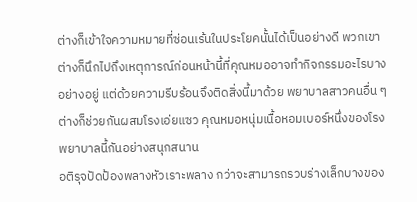ต่างก็เข้าใจความหมายที่ซ่อนเร้นในประโยคนั้นได้เป็นอย่างดี พวกเขาต่างก็นึกไปถึงเหตุการณ์ก่อนหน้านี้ที่คุณหมออาจทำกิจกรรมอะไรบางอย่างอยู่ แต่ด้วยความรีบร้อนจึงติดสิ่งนี้มาด้วย พยาบาลสาวคนอื่น ๆ ต่างก็ช่วยกันผสมโรงเอ่ยแซว คุณหมอหนุ่มเนื้อหอมเบอร์หนึ่งของโรงพยาบาลนี้กันอย่างสนุกสนาน
อติรุจปัดป้องพลางหัวเราะพลาง กว่าจะสามารถรวบร่างเล็กบางของ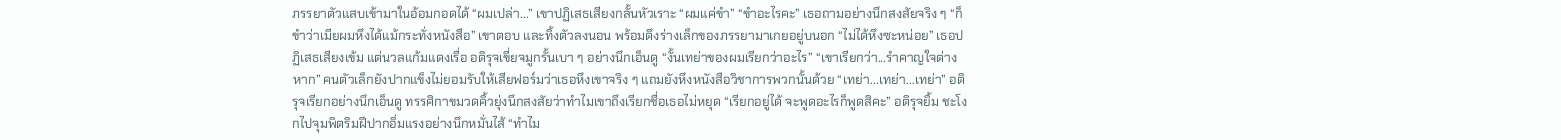ภรรยาตัวแสบเข้ามาในอ้อมกอดได้ “ผมเปล่า...” เขาปฏิเสธเสียงกลั้นหัวเราะ “ผมแค่ขำ” “ขำอะไรคะ” เธอถามอย่างนึกสงสัยจริง ๆ “ก็ขำว่าเมียผมหึงได้แม้กระทั่งหนังสือ” เขาตอบ และทิ้งตัวลงนอน พร้อมดึงร่างเล็กของภรรยามาเกยอยู่บนอก “ไม่ได้หึงซะหน่อย” เธอปฏิเสธเสียงเข้ม แต่นวลแก้มแดงเรื่อ อติรุจเขี่ยจมูกรั้นเบา ๆ อย่างนึกเอ็นดู “งั้นเทย่าของผมเรียกว่าอะไร” “เขาเรียกว่า...รำคาญใจต่างหาก” คนตัวเล็กยังปากแข็งไม่ยอมรับให้เสียฟอร์มว่าเธอหึงเขาจริง ๆ แถมยังหึงหนังสือวิชาการพวกนั้นด้วย “เทย่า...เทย่า...เทย่า” อติรุจเรียกอย่างนึกเอ็นดู ทรรศิกาขมวดคิ้วยุ่งนึกสงสัยว่าทำไมเขาถึงเรียกชื่อเธอไม่หยุด “เรียกอยู่ได้ จะพูดอะไรก็พูดสิคะ” อติรุจยิ้ม ชะโงกไปจุมพิตริมฝีปากอิ่มแรงอย่างนึกหมั่นไส้ “ทำไม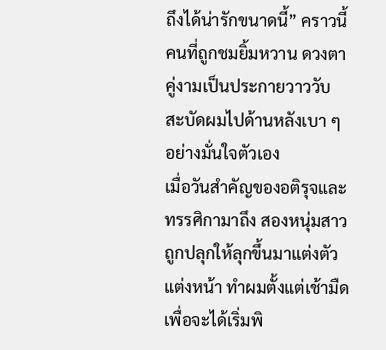ถึงได้น่ารักขนาดนี้” คราวนี้คนที่ถูกชมยิ้มหวาน ดวงตาคู่งามเป็นประกายวาววับ สะบัดผมไปด้านหลังเบา ๆ อย่างมั่นใจตัวเอง
เมื่อวันสำคัญของอติรุจและทรรศิกามาถึง สองหนุ่มสาวถูกปลุกให้ลุกขึ้นมาแต่งตัว แต่งหน้า ทำผมตั้งแต่เช้ามืด เพื่อจะได้เริ่มพิ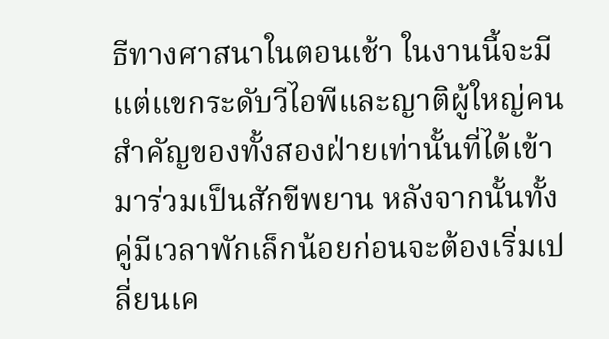ธีทางศาสนาในตอนเช้า ในงานนี้จะมีแต่แขกระดับวีไอพีและญาติผู้ใหญ่คนสำคัญของทั้งสองฝ่ายเท่านั้นที่ได้เข้ามาร่วมเป็นสักขีพยาน หลังจากนั้นทั้งคู่มีเวลาพักเล็กน้อยก่อนจะต้องเริ่มเปลี่ยนเค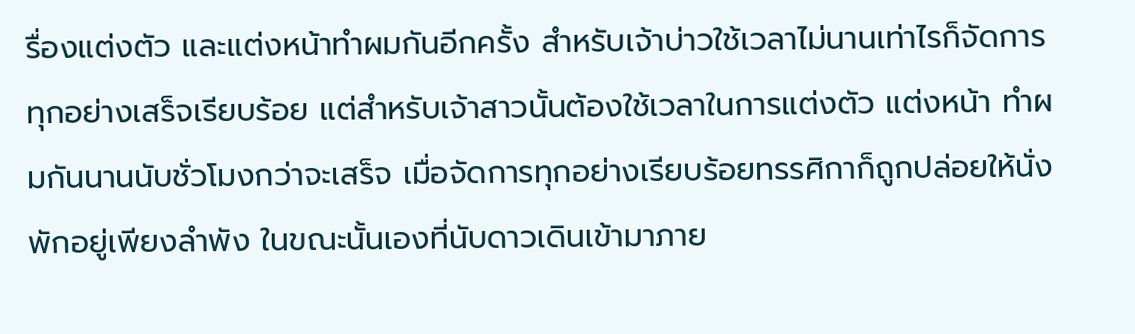รื่องแต่งตัว และแต่งหน้าทำผมกันอีกครั้ง สำหรับเจ้าบ่าวใช้เวลาไม่นานเท่าไรก็จัดการทุกอย่างเสร็จเรียบร้อย แต่สำหรับเจ้าสาวนั้นต้องใช้เวลาในการแต่งตัว แต่งหน้า ทำผมกันนานนับชั่วโมงกว่าจะเสร็จ เมื่อจัดการทุกอย่างเรียบร้อยทรรศิกาก็ถูกปล่อยให้นั่งพักอยู่เพียงลำพัง ในขณะนั้นเองที่นับดาวเดินเข้ามาภาย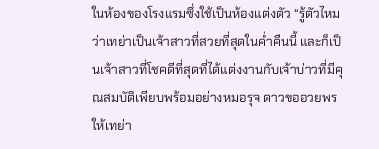ในห้องของโรงแรมซึ่งใช้เป็นห้องแต่งตัว “รู้ตัวไหมว่าเทย่าเป็นเจ้าสาวที่สวยที่สุดในค่ำคืนนี้ และก็เป็นเจ้าสาวที่โชคดีที่สุดที่ได้แต่งงานกับเจ้าบ่าวที่มีคุณสมบัติเพียบพร้อมอย่างหมอรุจ ดาวขออวยพรให้เทย่า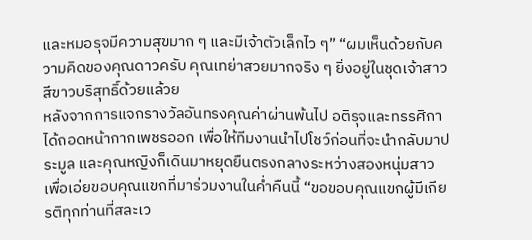และหมอรุจมีความสุขมาก ๆ และมีเจ้าตัวเล็กไว ๆ” “ผมเห็นด้วยกับความคิดของคุณดาวครับ คุณเทย่าสวยมากจริง ๆ ยิ่งอยู่ในชุดเจ้าสาวสีขาวบริสุทธิ์ด้วยแล้วย
หลังจากการแจกรางวัลอันทรงคุณค่าผ่านพ้นไป อติรุจและทรรศิกาได้ถอดหน้ากากเพชรออก เพื่อให้ทีมงานนำไปโชว์ก่อนที่จะนำกลับมาประมูล และคุณหญิงก็เดินมาหยุดยืนตรงกลางระหว่างสองหนุ่มสาว เพื่อเอ่ยขอบคุณแขกที่มาร่วมงานในค่ำคืนนี้ “ขอขอบคุณแขกผู้มีเกียรติทุกท่านที่สละเว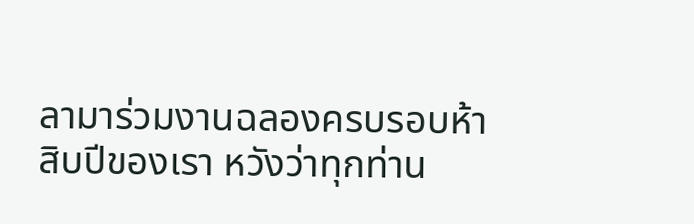ลามาร่วมงานฉลองครบรอบห้าสิบปีของเรา หวังว่าทุกท่าน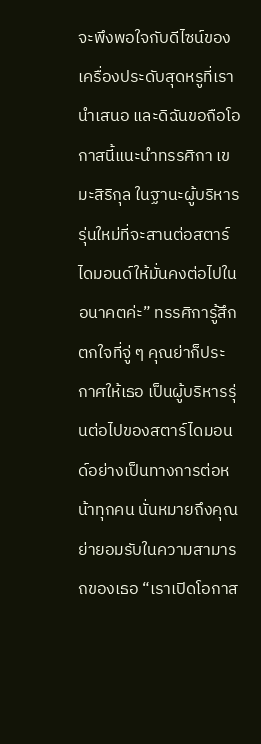จะพึงพอใจกับดีไซน์ของเครื่องประดับสุดหรูที่เรานำเสนอ และดิฉันขอถือโอกาสนี้แนะนำทรรศิกา เขมะสิริกุล ในฐานะผู้บริหารรุ่นใหม่ที่จะสานต่อสตาร์ไดมอนด์ให้มั่นคงต่อไปในอนาคตค่ะ” ทรรศิการู้สึกตกใจที่จู่ ๆ คุณย่าก็ประกาศให้เธอ เป็นผู้บริหารรุ่นต่อไปของสตาร์ไดมอนด์อย่างเป็นทางการต่อหน้าทุกคน นั่นหมายถึงคุณย่ายอมรับในความสามารถของเธอ “เราเปิดโอกาส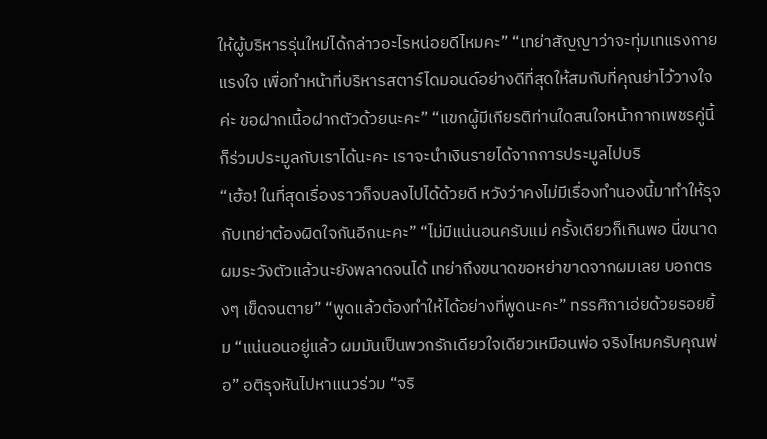ให้ผู้บริหารรุ่นใหม่ได้กล่าวอะไรหน่อยดีไหมคะ” “เทย่าสัญญาว่าจะทุ่มเทแรงกายแรงใจ เพื่อทำหน้าที่บริหารสตาร์ไดมอนด์อย่างดีที่สุดให้สมกับที่คุณย่าไว้วางใจค่ะ ขอฝากเนื้อฝากตัวด้วยนะคะ” “แขกผู้มีเกียรติท่านใดสนใจหน้ากากเพชรคู่นี้ก็ร่วมประมูลกับเราได้นะคะ เราจะนำเงินรายได้จากการประมูลไปบริ
“เฮ้อ! ในที่สุดเรื่องราวก็จบลงไปได้ด้วยดี หวังว่าคงไม่มีเรื่องทำนองนี้มาทำให้รุจกับเทย่าต้องผิดใจกันอีกนะคะ” “ไม่มีแน่นอนครับแม่ ครั้งเดียวก็เกินพอ นี่ขนาดผมระวังตัวแล้วนะยังพลาดจนได้ เทย่าถึงขนาดขอหย่าขาดจากผมเลย บอกตรงๆ เข็ดจนตาย” “พูดแล้วต้องทำให้ได้อย่างที่พูดนะคะ” ทรรศิกาเอ่ยด้วยรอยยิ้ม “แน่นอนอยู่แล้ว ผมมันเป็นพวกรักเดียวใจเดียวเหมือนพ่อ จริงไหมครับคุณพ่อ” อติรุจหันไปหาแนวร่วม “จริ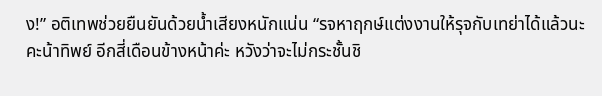ง!” อติเทพช่วยยืนยันด้วยน้ำเสียงหนักแน่น “รจหาฤกษ์แต่งงานให้รุจกับเทย่าได้แล้วนะคะน้าทิพย์ อีกสี่เดือนข้างหน้าค่ะ หวังว่าจะไม่กระชั้นชิ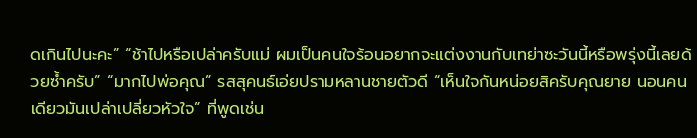ดเกินไปนะคะ” “ช้าไปหรือเปล่าครับแม่ ผมเป็นคนใจร้อนอยากจะแต่งงานกับเทย่าซะวันนี้หรือพรุ่งนี้เลยด้วยซ้ำครับ” “มากไปพ่อคุณ” รสสุคนธ์เอ่ยปรามหลานชายตัวดี “เห็นใจกันหน่อยสิครับคุณยาย นอนคนเดียวมันเปล่าเปลี่ยวหัวใจ” ที่พูดเช่น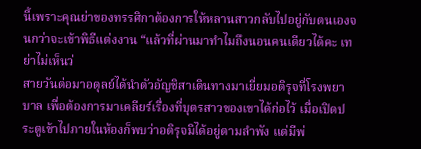นี้เพราะคุณย่าของทรรศิกาต้องการให้หลานสาวกลับไปอยู่กับตนเองจนกว่าจะเข้าพิธีแต่งงาน “แล้วที่ผ่านมาทำไมถึงนอนคนเดียวได้คะ เทย่าไม่เห็นว่
สายวันต่อมาอดุลย์ได้นำตัวอัญชิสาเดินทางมาเยี่ยมอติรุจที่โรงพยาบาล เพื่อต้องการมาเคลียร์เรื่องที่บุตรสาวของเขาได้ก่อไว้ เมื่อเปิดประตูเข้าไปภายในห้องก็พบว่าอติรุจมิได้อยู่ตามลำพัง แต่มีพ่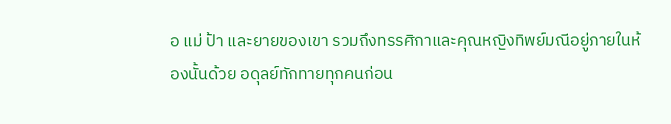อ แม่ ป้า และยายของเขา รวมถึงทรรศิกาและคุณหญิงทิพย์มณีอยู่ภายในห้องนั้นด้วย อดุลย์ทักทายทุกคนก่อน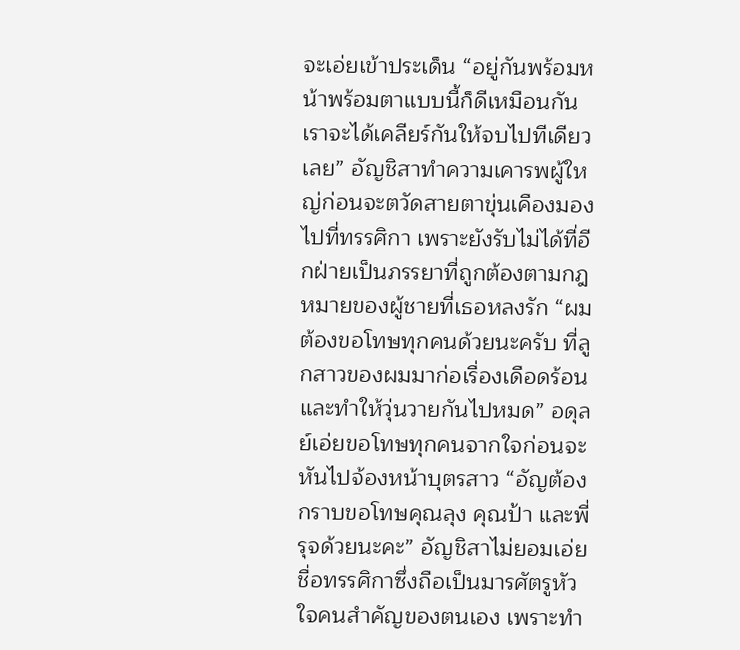จะเอ่ยเข้าประเด็น “อยู่กันพร้อมหน้าพร้อมตาแบบนี้ก็ดีเหมือนกัน เราจะได้เคลียร์กันให้จบไปทีเดียวเลย” อัญชิสาทำความเคารพผู้ใหญ่ก่อนจะตวัดสายตาขุ่นเคืองมองไปที่ทรรศิกา เพราะยังรับไม่ได้ที่อีกฝ่ายเป็นภรรยาที่ถูกต้องตามกฎหมายของผู้ชายที่เธอหลงรัก “ผมต้องขอโทษทุกคนด้วยนะครับ ที่ลูกสาวของผมมาก่อเรื่องเดือดร้อน และทำให้วุ่นวายกันไปหมด” อดุลย์เอ่ยขอโทษทุกคนจากใจก่อนจะหันไปจ้องหน้าบุตรสาว “อัญต้องกราบขอโทษคุณลุง คุณป้า และพี่รุจด้วยนะคะ” อัญชิสาไม่ยอมเอ่ยชื่อทรรศิกาซึ่งถือเป็นมารศัตรูหัวใจคนสำคัญของตนเอง เพราะทำ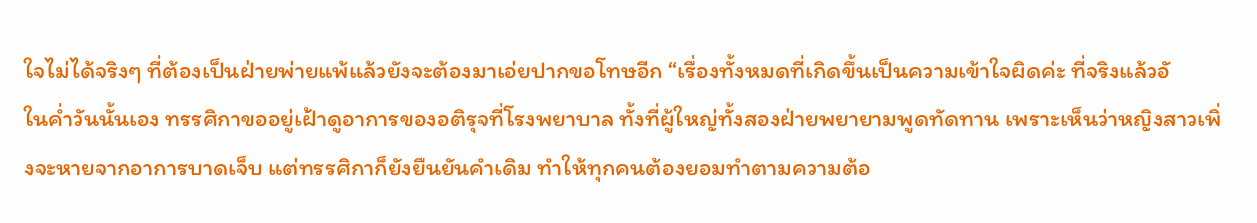ใจไม่ได้จริงๆ ที่ต้องเป็นฝ่ายพ่ายแพ้แล้วยังจะต้องมาเอ่ยปากขอโทษอีก “เรื่องทั้งหมดที่เกิดขึ้นเป็นความเข้าใจผิดค่ะ ที่จริงแล้วอั
ในค่ำวันนั้นเอง ทรรศิกาขออยู่เฝ้าดูอาการของอติรุจที่โรงพยาบาล ทั้งที่ผู้ใหญ่ทั้งสองฝ่ายพยายามพูดทัดทาน เพราะเห็นว่าหญิงสาวเพิ่งจะหายจากอาการบาดเจ็บ แต่ทรรศิกาก็ยังยืนยันคำเดิม ทำให้ทุกคนต้องยอมทำตามความต้อ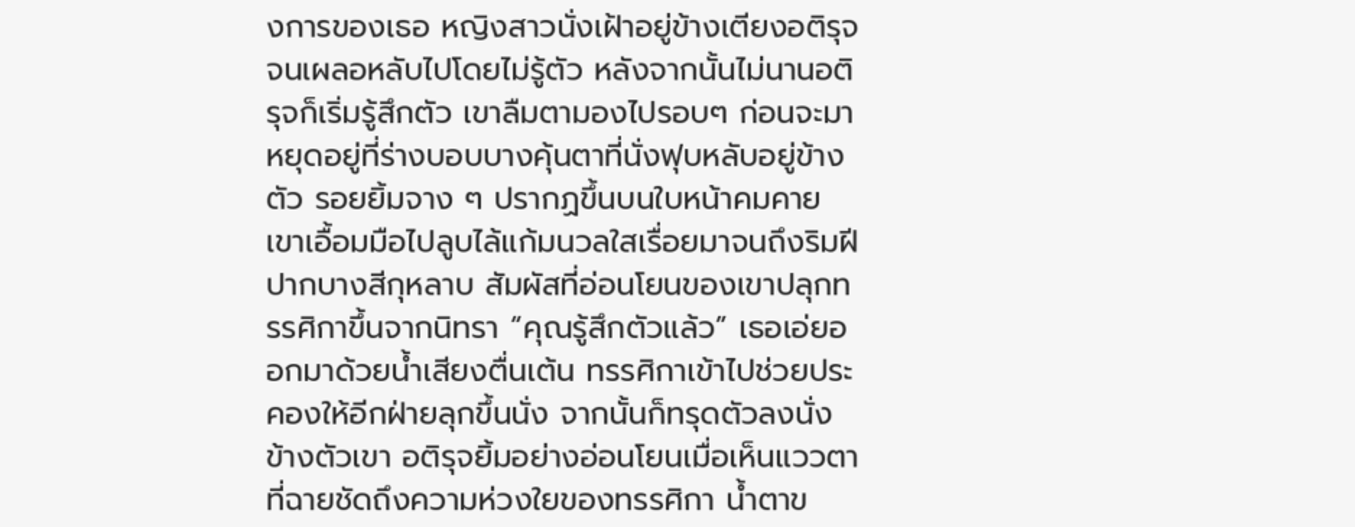งการของเธอ หญิงสาวนั่งเฝ้าอยู่ข้างเตียงอติรุจจนเผลอหลับไปโดยไม่รู้ตัว หลังจากนั้นไม่นานอติรุจก็เริ่มรู้สึกตัว เขาลืมตามองไปรอบๆ ก่อนจะมาหยุดอยู่ที่ร่างบอบบางคุ้นตาที่นั่งฟุบหลับอยู่ข้างตัว รอยยิ้มจาง ๆ ปรากฏขึ้นบนใบหน้าคมคาย เขาเอื้อมมือไปลูบไล้แก้มนวลใสเรื่อยมาจนถึงริมฝีปากบางสีกุหลาบ สัมผัสที่อ่อนโยนของเขาปลุกทรรศิกาขึ้นจากนิทรา “คุณรู้สึกตัวแล้ว” เธอเอ่ยออกมาด้วยน้ำเสียงตื่นเต้น ทรรศิกาเข้าไปช่วยประคองให้อีกฝ่ายลุกขึ้นนั่ง จากนั้นก็ทรุดตัวลงนั่งข้างตัวเขา อติรุจยิ้มอย่างอ่อนโยนเมื่อเห็นแววตาที่ฉายชัดถึงความห่วงใยของทรรศิกา น้ำตาข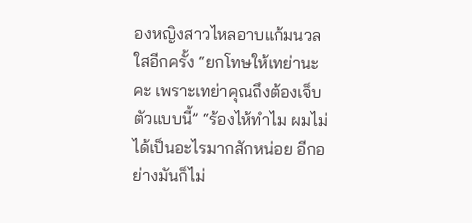องหญิงสาวไหลอาบแก้มนวลใสอีกครั้ง “ยกโทษให้เทย่านะคะ เพราะเทย่าคุณถึงต้องเจ็บตัวแบบนี้” “ร้องไห้ทำไม ผมไม่ได้เป็นอะไรมากสักหน่อย อีกอย่างมันก็ไม่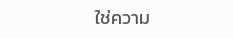ใช่ความ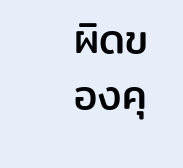ผิดของคุ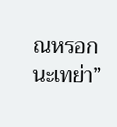ณหรอกนะเทย่า”